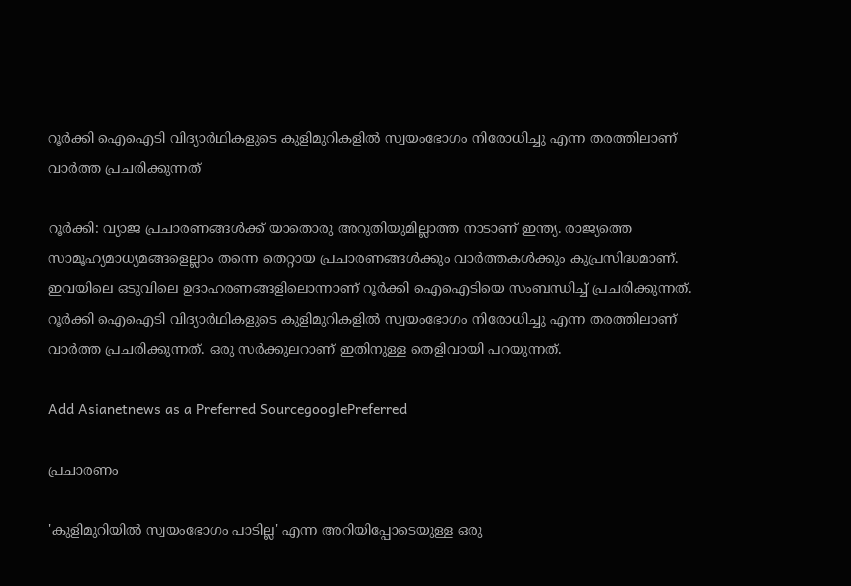റൂര്‍ക്കി ഐഐടി വിദ്യാര്‍ഥികളുടെ കുളിമുറികളില്‍ സ്വയംഭോഗം നിരോധിച്ചു എന്ന തരത്തിലാണ് വാര്‍ത്ത പ്രചരിക്കുന്നത്

റൂര്‍ക്കി: വ്യാജ പ്രചാരണങ്ങള്‍ക്ക് യാതൊരു അറുതിയുമില്ലാത്ത നാടാണ് ഇന്ത്യ. രാജ്യത്തെ സാമൂഹ്യമാധ്യമങ്ങളെല്ലാം തന്നെ തെറ്റായ പ്രചാരണങ്ങള്‍ക്കും വാര്‍ത്തകള്‍ക്കും കുപ്രസിദ്ധമാണ്. ഇവയിലെ ഒടുവിലെ ഉദാഹരണങ്ങളിലൊന്നാണ് റൂര്‍ക്കി ഐഐടിയെ സംബന്ധിച്ച് പ്രചരിക്കുന്നത്. റൂര്‍ക്കി ഐഐടി വിദ്യാര്‍ഥികളുടെ കുളിമുറികളില്‍ സ്വയംഭോഗം നിരോധിച്ചു എന്ന തരത്തിലാണ് വാര്‍ത്ത പ്രചരിക്കുന്നത്. ഒരു സര്‍ക്കുലറാണ് ഇതിനുള്ള തെളിവായി പറയുന്നത്.

Add Asianetnews as a Preferred SourcegooglePreferred

പ്രചാരണം

'കുളിമുറിയില്‍ സ്വയംഭോഗം പാടില്ല' എന്ന അറിയിപ്പോടെയുള്ള ഒരു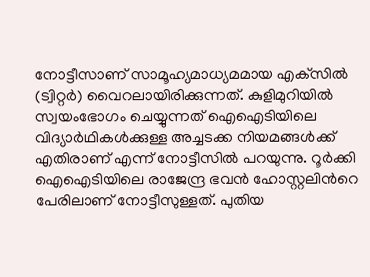നോട്ടീസാണ് സാമൂഹ്യമാധ്യമമായ എക്‌സില്‍ (ട്വിറ്റര്‍) വൈറലായിരിക്കുന്നത്. കുളിമുറിയില്‍ സ്വയംഭോഗം ചെയ്യുന്നത് ഐഐടിയിലെ വിദ്യാര്‍ഥികള്‍ക്കുള്ള അച്ചടക്ക നിയമങ്ങള്‍ക്ക് എതിരാണ് എന്ന് നോട്ടീസില്‍ പറയുന്നു. റൂര്‍ക്കി ഐഐടിയിലെ രാജേന്ദ്ര ഭവന്‍ ഹോസ്റ്റലിന്‍റെ പേരിലാണ് നോട്ടീസുള്ളത്. പുതിയ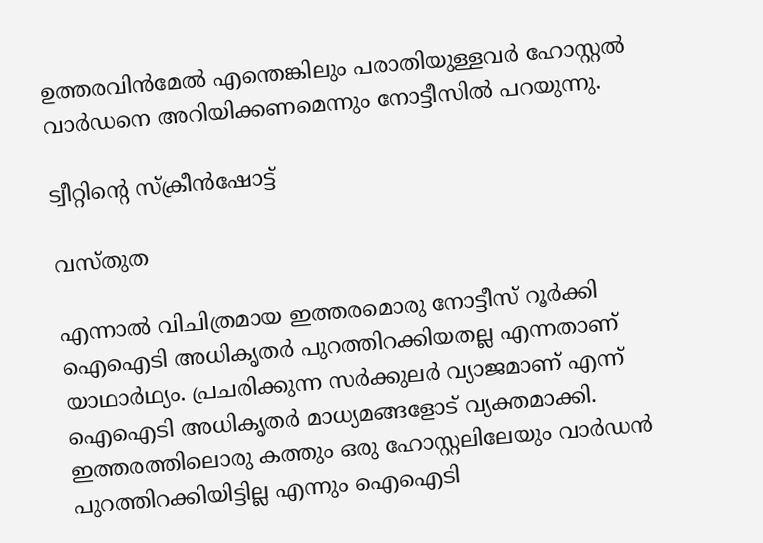ഉത്തരവിന്‍മേല്‍ എന്തെങ്കിലും പരാതിയുള്ളവര്‍ ഹോസ്റ്റല്‍ വാര്‍ഡനെ അറിയിക്കണമെന്നും നോട്ടീസില്‍ പറയുന്നു.

ട്വീറ്റിന്‍റെ സ്ക്രീന്‍ഷോട്ട്

വസ്‌തുത

എന്നാല്‍ വിചിത്രമായ ഇത്തരമൊരു നോട്ടീസ് റൂര്‍ക്കി ഐഐടി അധികൃതര്‍ പുറത്തിറക്കിയതല്ല എന്നതാണ് യാഥാര്‍ഥ്യം. പ്രചരിക്കുന്ന സര്‍ക്കുലര്‍ വ്യാജമാണ് എന്ന് ഐഐടി അധികൃതര്‍ മാധ്യമങ്ങളോട് വ്യക്തമാക്കി. ഇത്തരത്തിലൊരു കത്തും ഒരു ഹോസ്റ്റലിലേയും വാര്‍ഡന്‍ പുറത്തിറക്കിയിട്ടില്ല എന്നും ഐഐടി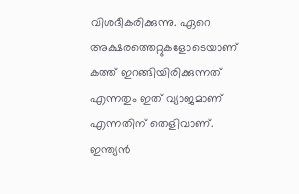വിശദീകരിക്കുന്നു. ഏറെ അക്ഷരത്തെറ്റുകളോടെയാണ് കത്ത് ഇറങ്ങിയിരിക്കുന്നത് എന്നതും ഇത് വ്യാജമാണ് എന്നതിന് തെളിവാണ്. ഇന്ത്യന്‍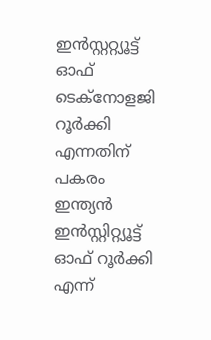ഇന്‍സ്റ്ററ്റ്യൂട്ട് ഓഫ് ടെക്‌നോളജി റൂര്‍ക്കി എന്നതിന് പകരം ഇന്ത്യന്‍ ഇന്‍സ്റ്റിറ്റ്യൂട്ട് ഓഫ് റൂര്‍ക്കി എന്ന്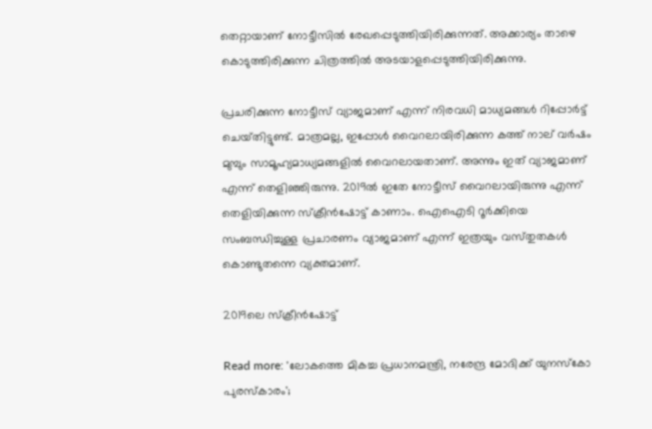തെറ്റായാണ് നോട്ടീസില്‍ രേഖപ്പെടുത്തിയിരിക്കുന്നത്. അക്കാര്യം താഴെ കൊടുത്തിരിക്കുന്ന ചിത്രത്തില്‍ അടയാളപ്പെടുത്തിയിരിക്കുന്നു.

പ്രചരിക്കുന്ന നോട്ടീസ് വ്യാജമാണ് എന്ന് നിരവധി മാധ്യമങ്ങള്‍ റിപ്പോര്‍ട്ട് ചെയ്‌തിട്ടുണ്ട്. മാത്രമല്ല, ഇപ്പോള്‍ വൈറലായിരിക്കുന്ന കത്ത് നാല് വര്‍ഷം മുമ്പും സാമൂഹ്യമാധ്യമങ്ങളില്‍ വൈറലായതാണ്. അന്നും ഇത് വ്യാജമാണ് എന്ന് തെളിഞ്ഞിരുന്നു. 2019ല്‍ ഇതേ നോട്ടീസ് വൈറലായിരുന്നു എന്ന് തെളിയിക്കുന്ന സ്ക്രീന്‍ഷോട്ട് കാണാം. ഐഐടി റൂര്‍ക്കിയെ സംബന്ധിച്ചുള്ള പ്രചാരണം വ്യാജമാണ് എന്ന് ഇത്രയും വസ്‌തുതകള്‍ കൊണ്ടുതന്നെ വ്യക്തമാണ്.

2019ലെ സ്ക്രീന്‍ഷോട്ട്

Read more: 'ലോകത്തെ മികച്ച പ്രധാനമന്ത്രി, നരേന്ദ്ര മോദിക്ക് യുനസ്‌കോ പുരസ്‌കാരം';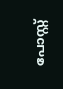പോസ്റ്റ്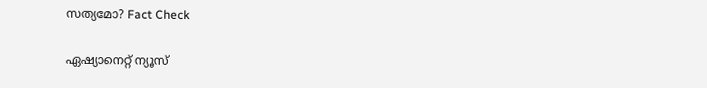സത്യമോ? Fact Check

ഏഷ്യാനെറ്റ് ന്യൂസ്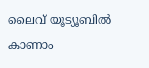ലൈവ് യൂട്യൂബിൽ കാണാം